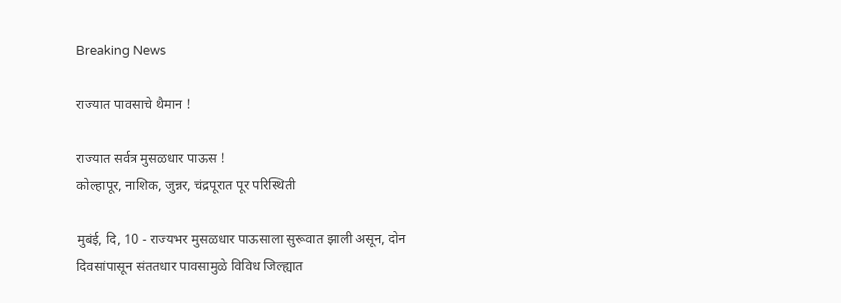Breaking News

राज्यात पावसाचे थैमान !

राज्यात सर्वत्र मुसळधार पाऊस !
कोल्हापूर, नाशिक, जुन्नर, चंद्रपूरात पूर परिस्थिती

मुबंई, दि, 10 - राज्यभर मुसळधार पाऊसाला सुरूवात झाली असून, दोन दिवसांपासून संततधार पावसामुळे विविध जिल्ह्यात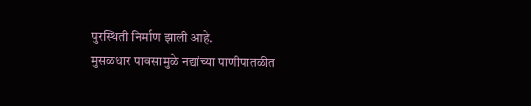पुरस्थिती निर्माण झाली आहे.
मुसळधार पावसामुळे नद्यांच्या पाणीपातळीत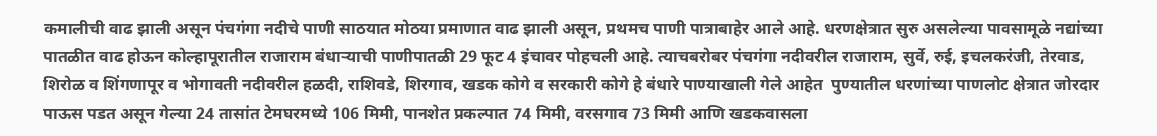कमालीची वाढ झाली असून पंचगंगा नदीचे पाणी साठयात मोठया प्रमाणात वाढ झाली असून, प्रथमच पाणी पात्राबाहेर आले आहे. धरणक्षेत्रात सुरु असलेल्या पावसामूळे नद्यांच्या पातळीत वाढ होऊन कोल्हापूरातील राजाराम बंधार्‍याची पाणीपातळी 29 फूट 4 इंचावर पोहचली आहे. त्याचबरोबर पंचगंगा नदीवरील राजाराम, सुर्वे, रुई, इचलकरंजी, तेरवाड, शिरोळ व शिंगणापूर व भोगावती नदीवरील हळदी, राशिवडे, शिरगाव, खडक कोगे व सरकारी कोगे हे बंधारे पाण्याखाली गेले आहेत  पुण्यातील धरणांच्या पाणलोट क्षेत्रात जोरदार पाऊस पडत असून गेल्या 24 तासांत टेमघरमध्ये 106 मिमी, पानशेत प्रकल्पात 74 मिमी, वरसगाव 73 मिमी आणि खडकवासला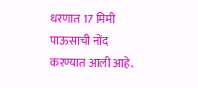धरणात 17 मिमी पाऊसाची नोंद करण्यात आली आहे.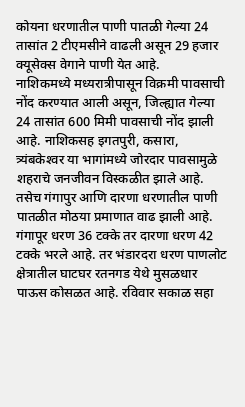कोयना धरणातील पाणी पातळी गेल्या 24 तासांत 2 टीएमसीने वाढली असून 29 हजार क्यूसेक्स वेगाने पाणी येत आहे.
नाशिकमध्ये मध्यरात्रीपासून विक्रमी पावसाची नोंद करण्यात आली असून, जिल्ह्यात गेल्या 24 तासांत 600 मिमी पावसाची नोंद झाली आहे. नाशिकसह इगतपुरी, कसारा, त्र्यंबकेश्‍वर या भागांमध्ये जोरदार पावसामुळे शहराचे जनजीवन विस्कळीत झाले आहे. तसेच गंगापुर आणि दारणा धरणातील पाणी पातळीत मोठया प्रमाणात वाढ झाली आहे. गंगापूर धरण 36 टक्के तर दारणा धरण 42 टक्के भरले आहे. तर भंडारदरा धरण पाणलोट क्षेत्रातील घाटघर रतनगड येथे मुसळधार पाऊस कोसळत आहे. रविवार सकाळ सहा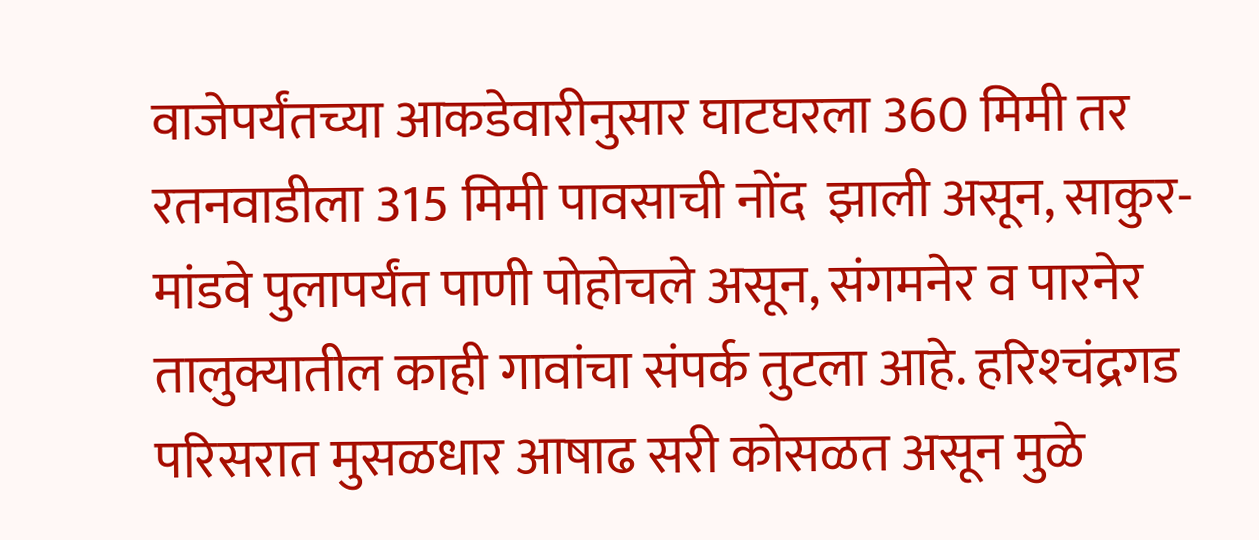वाजेपर्यंतच्या आकडेवारीनुसार घाटघरला 360 मिमी तर रतनवाडीला 315 मिमी पावसाची नोंद  झाली असून, साकुर-मांडवे पुलापर्यंत पाणी पोहोचले असून, संगमनेर व पारनेर तालुक्यातील काही गावांचा संपर्क तुटला आहे. हरिश्‍चंद्रगड परिसरात मुसळधार आषाढ सरी कोसळत असून मुळे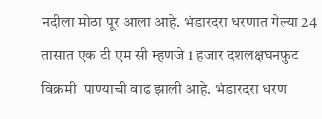नदीला मोठा पूर आला आहे. भंडारदरा धरणात गेल्या 24 तासात एक टी एम सी म्हणजे 1 हजार दशलक्षघनफुट विक्रमी  पाण्याची वाढ झाली आहे. भंडारदरा धरण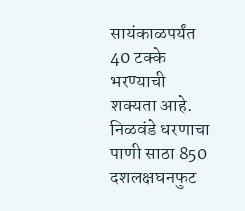सायंकाळपर्यंत 40 टक्के भरण्याची शक्यता आहे. निळवंडे धरणाचा पाणी साठा 850 दशलक्षघनफुट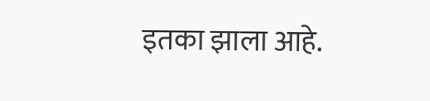इतका झाला आहे.